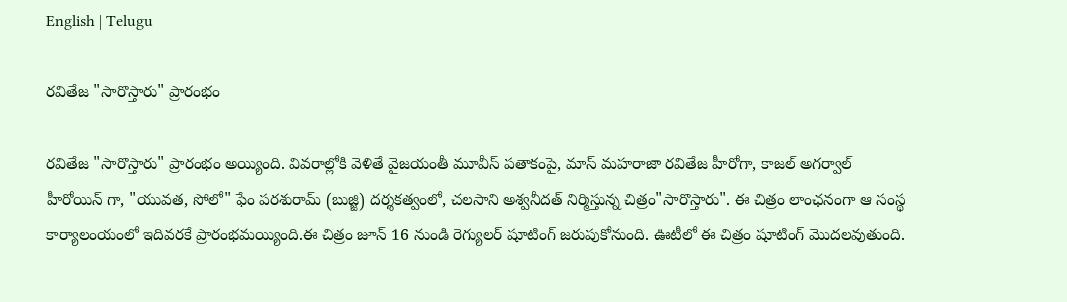English | Telugu

రవితేజ "సారొస్తారు" ప్రారంభం

రవితేజ "సారొస్తారు" ప్రారంభం అయ్యింది. వివరాల్లోకి వెళితే వైజయంతీ మూవీస్ పతాకంపై, మాస్ మహరాజా రవితేజ హీరోగా, కాజల్ అగర్వాల్ హీరోయిన్ గా, "యువత, సోలో" ఫేం పరశురామ్ (బుజ్జి) దర్శకత్వంలో, చలసాని అశ్వనీదత్ నిర్మిస్తున్న చిత్రం"సారొస్తారు". ఈ చిత్రం లాంఛనంగా ఆ సంస్థ కార్యాలంయంలో ఇదివరకే ప్రారంభమయ్యింది.ఈ చిత్రం జూన్ 16 నుండి రెగ్యులర్ షూటింగ్ జరుపుకోనుంది. ఊటీలో ఈ చిత్రం షూటింగ్ మొదలవుతుంది.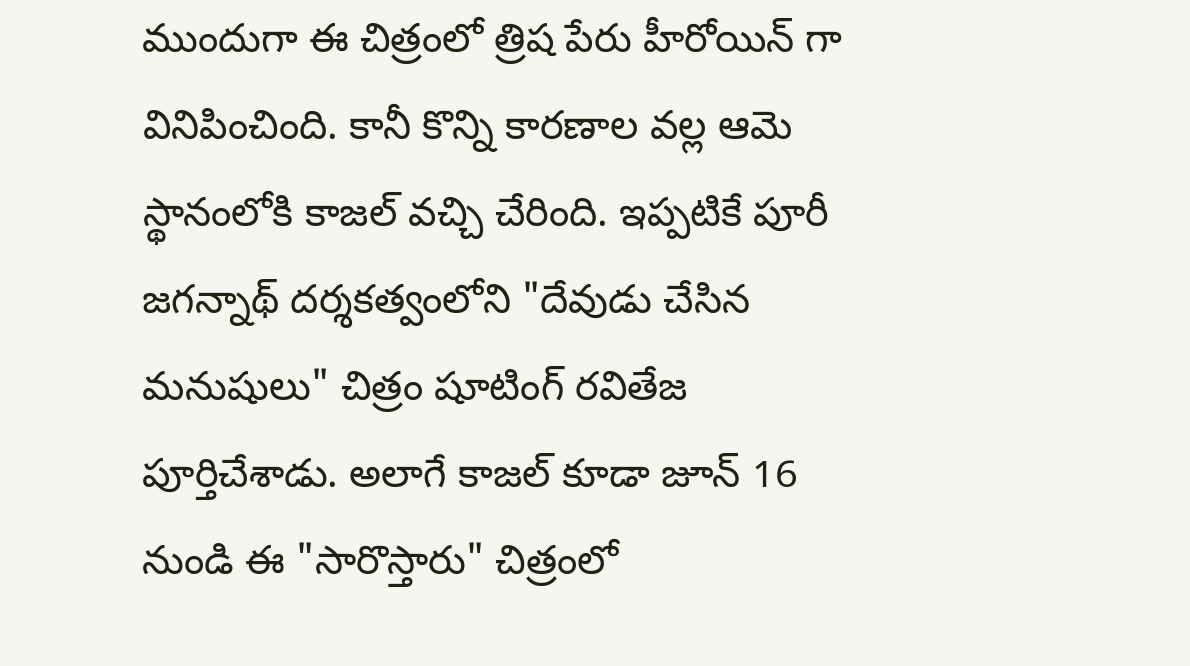ముందుగా ఈ చిత్రంలో త్రిష పేరు హీరోయిన్ గా వినిపించింది. కానీ కొన్ని కారణాల వల్ల ఆమె స్థానంలోకి కాజల్ వచ్చి చేరింది. ఇప్పటికే పూరీ జగన్నాథ్ దర్శకత్వంలోని "దేవుడు చేసిన మనుషులు" చిత్రం షూటింగ్ రవితేజ పూర్తిచేశాడు. అలాగే కాజల్ కూడా జూన్ 16 నుండి ఈ "సారొస్తారు" చిత్రంలో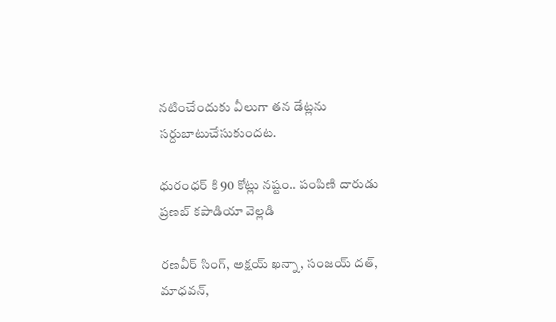నటించేందుకు వీలుగా తన డేట్లను సర్దుబాటుచేసుకుందట.

ధురంధర్ కి 90 కోట్లు నష్టం.. పంపిణి దారుడు ప్రణబ్ కపాడియా వెల్లడి

రణవీర్ సింగ్, అక్షయ్ ఖన్నా, సంజయ్ దత్, మాధవన్,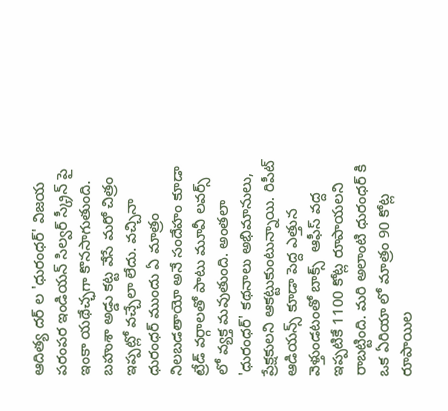ఆదిత్య దర్ ల 'ధురంధర్' విజయ పరంపర ఇండియన్ సిల్వర్ స్క్రీన్ పై ఇంకా యథేచ్ఛగా కొనసాగుతుంది. బహుశా అడ్డు కట్ట వేసే మరో చిత్రం ఇప్పట్లో వచ్చేలా లేదు. వచ్చినా ధురంధర్ ముందు ఏ మాత్రం నిలబడతాయో అనే సందేహం కూడా ట్రేడ్ వర్గాలతో పాటు మూవీ లవర్స్ లో వ్యక్త మవుతుంది. అంతలా 'ధురంధర్' కథనాలు అభిమానులు, ప్రేక్షకులని ఆకట్టుకుంటున్నాయి. రిపీట్ ఆడియన్స్ కూడా పెద్ద ఎత్తున వెళ్తుండటంతో బాక్స్  ఆఫీస్ వద్ద ఇప్పటికే 1100 కోట్ల రూపాయలని రాబట్టింది. మరి అలాంటి ధురంధర్ కి ఒక ఏరియా లో మాత్రం 90 కోట్ల రూపాయిల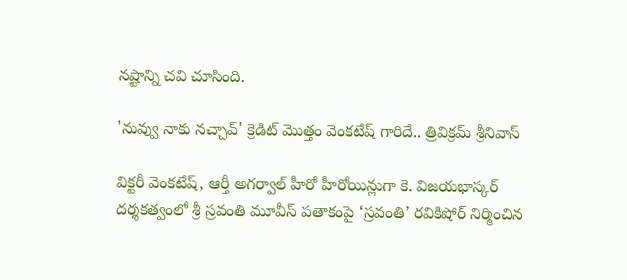నష్టాన్ని చవి చూసింది.

'నువ్వు నాకు నచ్చావ్' క్రెడిట్ మొత్తం వెంకటేష్ గారిదే.. త్రివిక్రమ్ శ్రీనివాస్

విక్టరీ వెంకటేష్, ఆర్తీ అగర్వాల్ హీరో హీరోయిన్లుగా కె. విజయభాస్కర్ దర్శకత్వంలో శ్రీ స్రవంతి మూవీస్ పతాకంపై ‘స్రవంతి’ రవికిషోర్ నిర్మించిన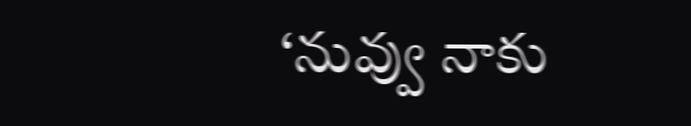‘నువ్వు నాకు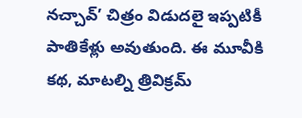నచ్చావ్’ చిత్రం విడుదలై ఇప్పటికీ పాతికేళ్లు అవుతుంది. ఈ మూవీకి కథ, మాటల్ని త్రివిక్రమ్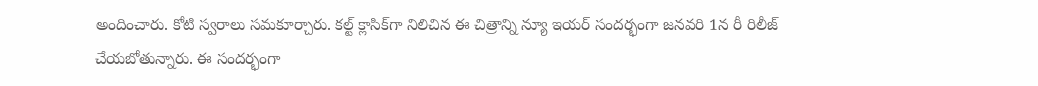అందించారు. కోటి స్వరాలు సమకూర్చారు. కల్ట్ క్లాసిక్‌గా నిలిచిన ఈ చిత్రాన్ని న్యూ ఇయర్ సందర్భంగా జనవరి 1న రీ రిలీజ్ చేయబోతున్నారు. ఈ సందర్భంగా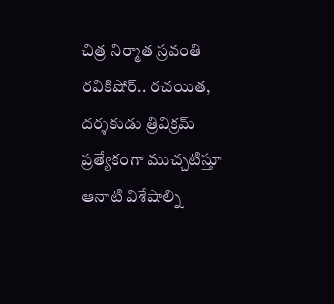చిత్ర నిర్మాత స్రవంతి రవికిషోర్.. రచయిత, దర్శకుడు త్రివిక్రమ్ ప్రత్యేకంగా ముచ్చటిస్తూ ఆనాటి విశేషాల్ని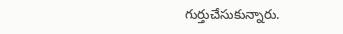గుర్తుచేసుకున్నారు.